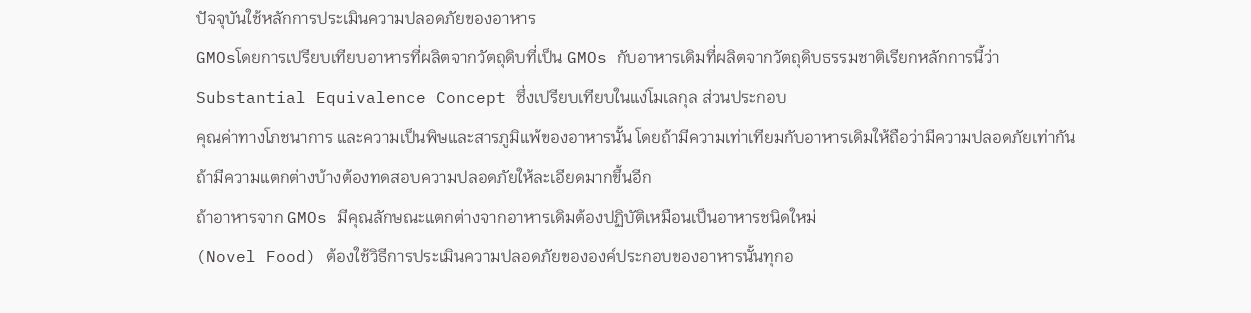ปัจจุบันใช้หลักการประเมินความปลอดภัยของอาหาร
GMOsโดยการเปรียบเทียบอาหารที่ผลิตจากวัตถุดิบที่เป็น GMOs กับอาหารเดิมที่ผลิตจากวัตถุดิบธรรมชาติเรียกหลักการนี้ว่า
Substantial Equivalence Concept ซึ่งเปรียบเทียบในแง่โมเลกุล ส่วนประกอบ
คุณค่าทางโภชนาการ และความเป็นพิษและสารภูมิแพ้ของอาหารนั้น โดยถ้ามีความเท่าเทียมกับอาหารเดิมให้ถือว่ามีความปลอดภัยเท่ากัน
ถ้ามีความแตกต่างบ้างต้องทดสอบความปลอดภัยให้ละเอียดมากขึ้นอีก
ถ้าอาหารจาก GMOs มีคุณลักษณะแตกต่างจากอาหารเดิมต้องปฏิบัติเหมือนเป็นอาหารชนิดใหม่
(Novel Food) ต้องใช้วิธีการประเมินความปลอดภัยขององค์ประกอบของอาหารนั้นทุกอ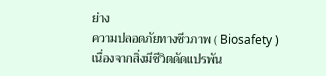ย่าง
ความปลอดภัยทางชีวภาพ ( Biosafety )
เนื่องจากสิ่งมีชีวิตดัดแปรพัน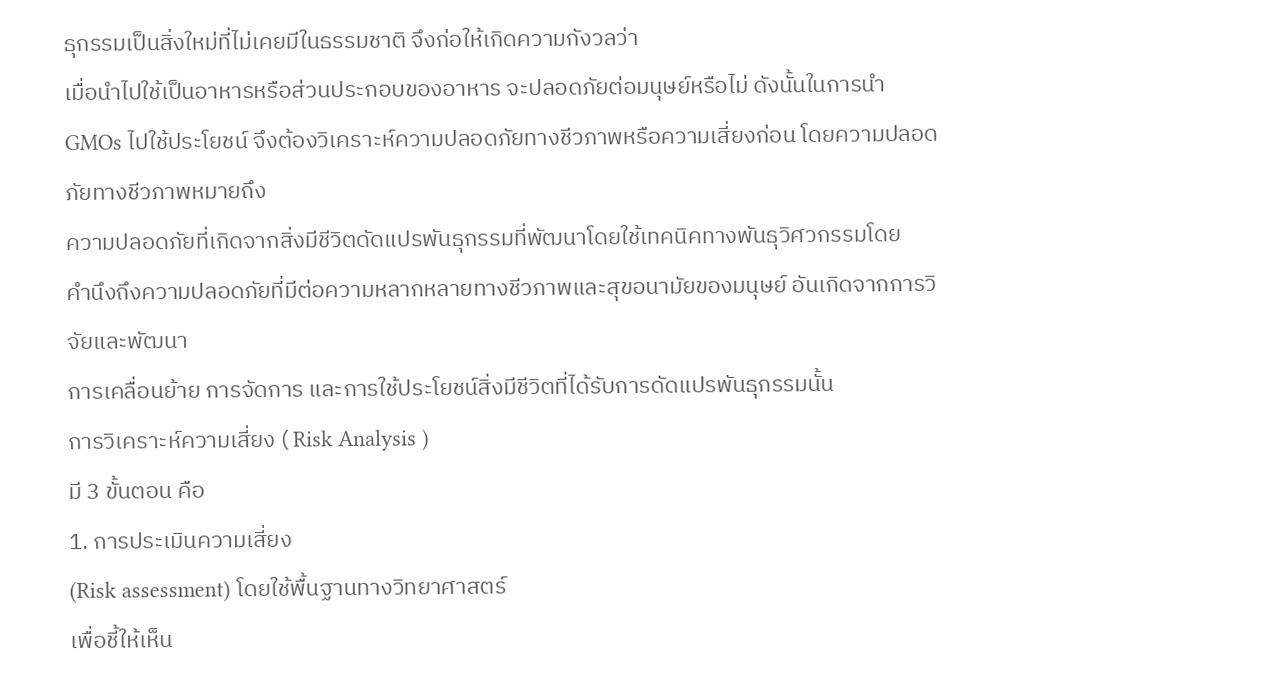ธุกรรมเป็นสิ่งใหม่ที่ไม่เคยมีในธรรมชาติ จึงก่อให้เกิดความกังวลว่า
เมื่อนำไปใช้เป็นอาหารหรือส่วนประกอบของอาหาร จะปลอดภัยต่อมนุษย์หรือไม่ ดังนั้นในการนำ
GMOs ไปใช้ประโยชน์ จึงต้องวิเคราะห์ความปลอดภัยทางชีวภาพหรือความเสี่ยงก่อน โดยความปลอดภัยทางชีวภาพหมายถึง
ความปลอดภัยที่เกิดจากสิ่งมีชีวิตดัดแปรพันธุกรรมที่พัฒนาโดยใช้เทคนิคทางพันธุวิศวกรรมโดย
คำนึงถึงความปลอดภัยที่มีต่อความหลากหลายทางชีวภาพและสุขอนามัยของมนุษย์ อันเกิดจากการวิจัยและพัฒนา
การเคลื่อนย้าย การจัดการ และการใช้ประโยชน์สิ่งมีชีวิตที่ได้รับการดัดแปรพันธุกรรมนั้น
การวิเคราะห์ความเสี่ยง ( Risk Analysis )
มี 3 ขั้นตอน คือ
1. การประเมินความเสี่ยง
(Risk assessment) โดยใช้พื้นฐานทางวิทยาศาสตร์
เพื่อชี้ให้เห็น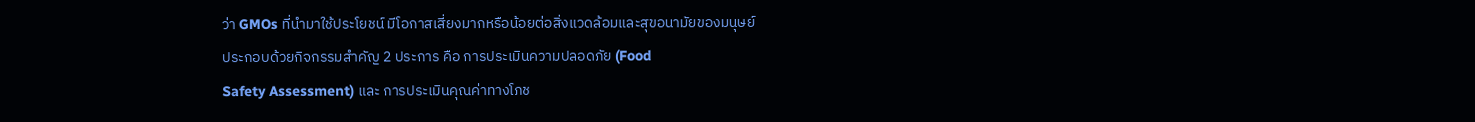ว่า GMOs ที่นำมาใช้ประโยชน์ มีโอกาสเสี่ยงมากหรือน้อยต่อสิ่งแวดล้อมและสุขอนามัยของมนุษย์
ประกอบด้วยกิจกรรมสำคัญ 2 ประการ คือ การประเมินความปลอดภัย (Food
Safety Assessment) และ การประเมินคุณค่าทางโภช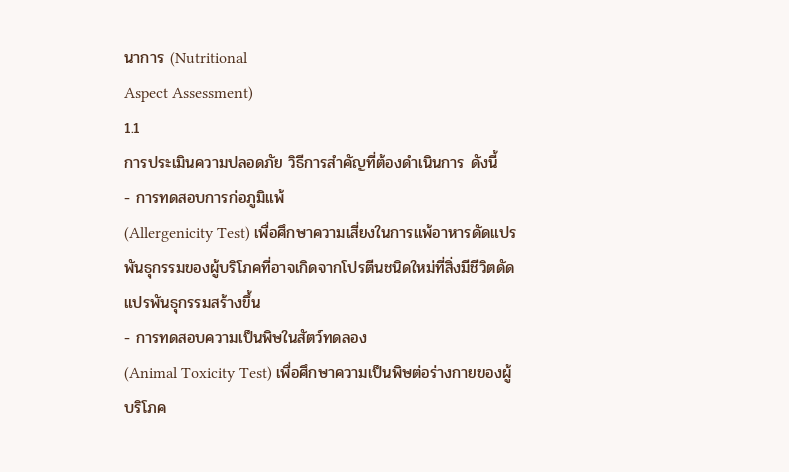นาการ (Nutritional
Aspect Assessment)
1.1
การประเมินความปลอดภัย วิธีการสำคัญที่ต้องดำเนินการ ดังนี้
- การทดสอบการก่อภูมิแพ้
(Allergenicity Test) เพื่อศึกษาความเสี่ยงในการแพ้อาหารดัดแปรพันธุกรรมของผู้บริโภคที่อาจเกิดจากโปรตีนชนิดใหม่ที่สิ่งมีชีวิตดัดแปรพันธุกรรมสร้างขึ้น
- การทดสอบความเป็นพิษในสัตว์ทดลอง
(Animal Toxicity Test) เพื่อศึกษาความเป็นพิษต่อร่างกายของผู้บริโภค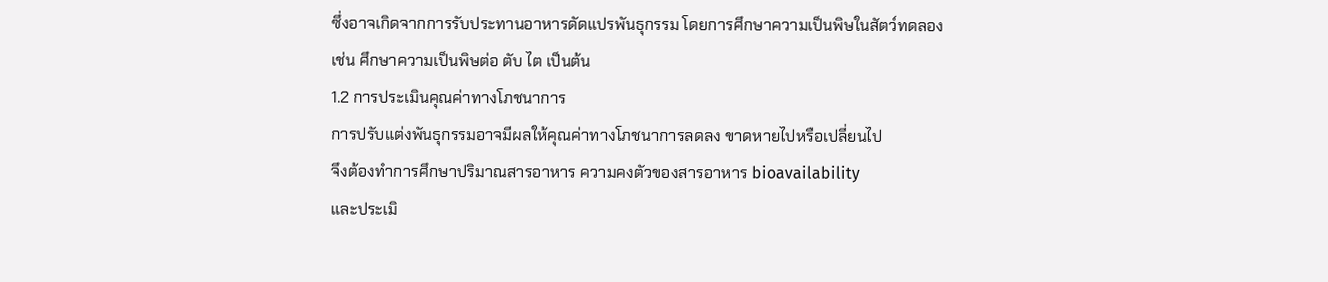ซึ่งอาจเกิดจากการรับประทานอาหารดัดแปรพันธุกรรม โดยการศึกษาความเป็นพิษในสัตว์ทดลอง
เช่น ศึกษาความเป็นพิษต่อ ตับ ไต เป็นต้น
1.2 การประเมินคุณค่าทางโภชนาการ
การปรับแต่งพันธุกรรมอาจมีผลให้คุณค่าทางโภชนาการลดลง ขาดหายไปหรือเปลี่ยนไป
จึงต้องทำการศึกษาปริมาณสารอาหาร ความคงตัวของสารอาหาร bioavailability
และประเมิ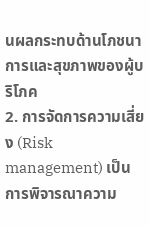นผลกระทบด้านโภชนาการและสุขภาพของผู้บริโภค
2. การจัดการความเสี่ยง (Risk management) เป็นการพิจารณาความ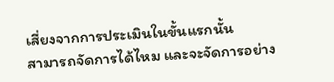เสี่ยงจากการประเมินในขั้นแรกนั้น
สามารถจัดการได้ไหม และจะจัดการอย่าง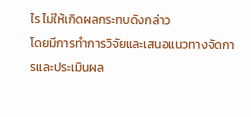ไร ไม่ให้เกิดผลกระทบดังกล่าว
โดยมีการทำการวิจัยและเสนอแนวทางจัดการและประเมินผล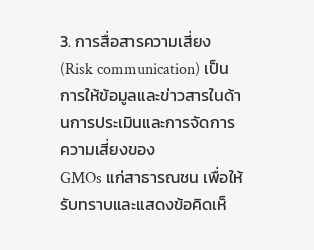3. การสื่อสารความเสี่ยง (Risk communication) เป็นการให้ข้อมูลและข่าวสารในด้านการประเมินและการจัดการความเสี่ยงของ
GMOs แก่สาธารณชน เพื่อให้รับทราบและแสดงข้อคิดเห็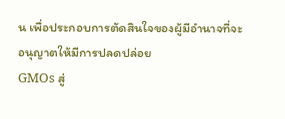น เพื่อประกอบการตัดสินใจของผู้มีอำนาจที่จะอนุญาตให้มีการปลดปล่อย
GMOs สู่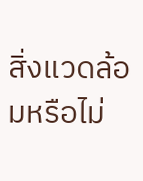สิ่งแวดล้อมหรือไม่